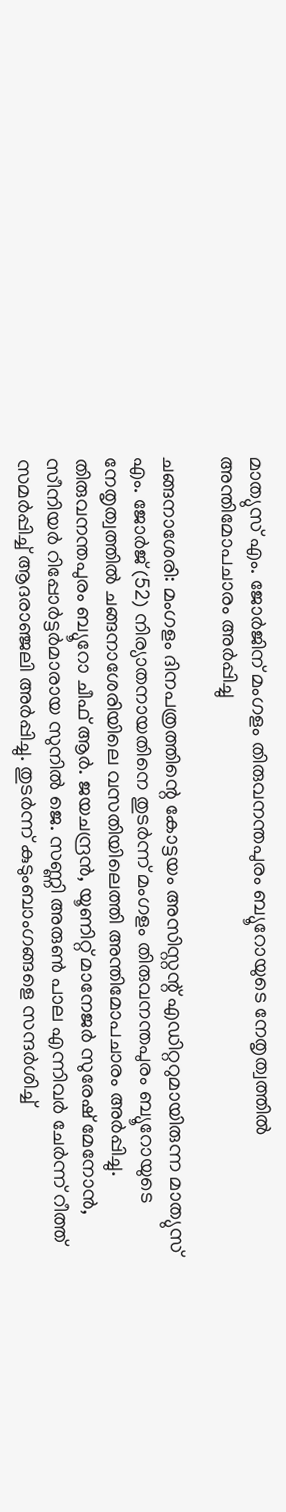മാത്യുസ് എം. ജോർജിന് മംഗളം തിരുവനന്തപുരം ബ്യൂറോയുടെ നേതൃത്വത്തിൽ അന്തിമോപചാരം അർപ്പിച്ചു

ചങ്ങനാശേരി: മംഗളം ദിനപത്രത്തിന്റെ കോട്ടയം അസിസ്റ്റന്റ് എഡിറ്ററുമായിരുന്ന മാത്യുസ് എം. ജോർജ് (52) നിര്യാതനായതിനെ തുടർന്ന് മംഗളം തിരുവനന്തപുരം ബ്യൂറോയുടെ നേതൃത്വത്തിൽ ചങ്ങനാശേരിയിലെ വസതിയിലെത്തി അന്തിമോപചാരം അർപ്പിച്ചു. തിരുവനന്തപുരം ബ്യൂറോ ചീഫ് ആർ. ജയചന്ദ്രൻ, യൂണിറ്റ് മാനേജർ സുരേഷ് മേനോൻ, സീനിയർ റിപ്പോർട്ടർമാരായ സുനിൽ ജെ. സണ്ണി അരുൺ പാല എന്നിവർ ചേർന്ന് റീത്ത് സമർപ്പിച്ച് ആദരാഞ്ജലി അർപ്പിച്ചു. തുടർന്ന് കുടുംബാംഗങ്ങളെ സന്ദർശിച്ച്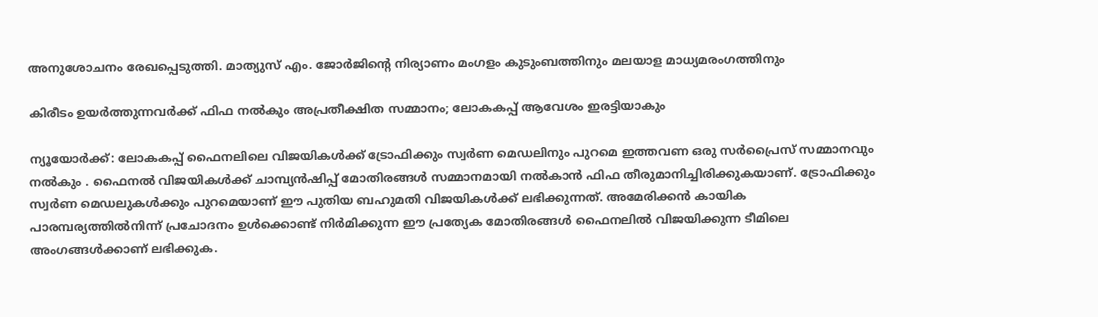അനുശോചനം രേഖപ്പെടുത്തി. മാത്യുസ് എം. ജോർജിന്റെ നിര്യാണം മംഗളം കുടുംബത്തിനും മലയാള മാധ്യമരംഗത്തിനും

കിരീടം ഉയർത്തുന്നവർക്ക് ഫിഫ നൽകും അപ്രതീക്ഷിത സമ്മാനം; ലോകകപ്പ് ആവേശം ഇരട്ടിയാകും

ന്യൂയോർക്ക്: ലോകകപ്പ് ഫൈനലിലെ വിജയികൾക്ക് ട്രോഫിക്കും സ്വർണ മെഡലിനും പുറമെ ഇത്തവണ ഒരു സർപ്രൈസ് സമ്മാനവും നൽകും . ഫൈനൽ വിജയികൾക്ക് ചാമ്പ്യൻഷിപ്പ് മോതിരങ്ങൾ സമ്മാനമായി നൽകാൻ ഫിഫ തീരുമാനിച്ചിരിക്കുകയാണ്. ട്രോഫിക്കും സ്വർണ മെഡലുകൾക്കും പുറമെയാണ് ഈ പുതിയ ബഹുമതി വിജയികൾക്ക് ലഭിക്കുന്നത്. അമേരിക്കൻ കായിക പാരമ്പര്യത്തിൽനിന്ന് പ്രചോദനം ഉൾക്കൊണ്ട് നിർമിക്കുന്ന ഈ പ്രത്യേക മോതിരങ്ങൾ ഫൈനലിൽ വിജയിക്കുന്ന ടീമിലെ അംഗങ്ങൾക്കാണ് ലഭിക്കുക.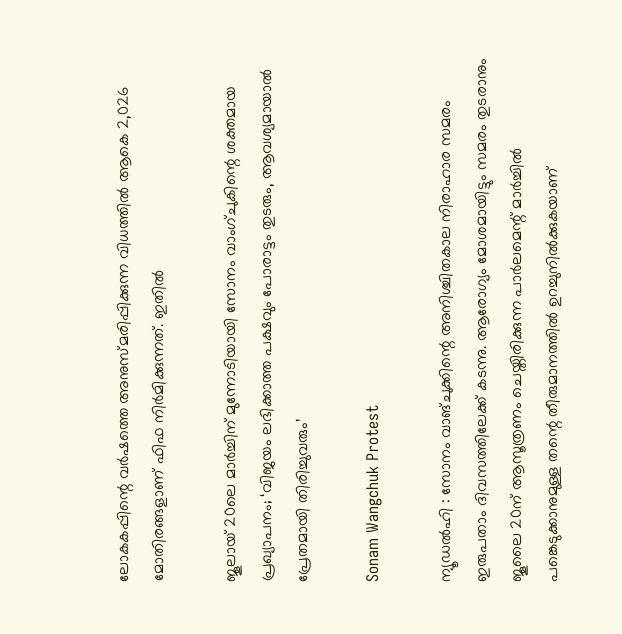ലോകകപ്പിന്റെ വർഷത്തെ അനുസ്മരിപ്പിക്കുന്ന വിധത്തിൽ ആകെ 2,026 മോതിരങ്ങളാണ് ഫിഫ നിർമിക്കുന്നത്. ഇതിൽ

ജൂലായ് 20ലെ മാർച്ചിന് മുന്നോടിയായി സോനം വാംഗ്‌ചുകിന്റെ ശക്തമായ പ്രഖ്യാപനം; ‘വിജയം ലഭിക്കാത്ത പക്ഷവും പോരാട്ടം തുടരും, ആവശ്യമായാൽ പ്രേതമായി തിരിച്ചുവരും’

Sonam Wangchuk Protest

ന്യൂഡൽഹി : സോനം വാങ്ചുക്കിന്റെ അനിശ്ചിതകാല നിരാഹാര സമരം ഇരുപതാം ദിവസത്തിലേക്ക് കടന്നു. ആരോഗ്യം മോശമായിട്ടും സമരം തുടരാനും ജൂലൈ 20ന് ആസൂത്രണം ചെയ്തിരിക്കുന്ന പാർലമെന്റ് മാർച്ചിൽ പങ്കെടുക്കാനുമുള്ള തന്റെ തീരുമാനത്തിൽ ഉറച്ചുനിൽക്കുകയാണ്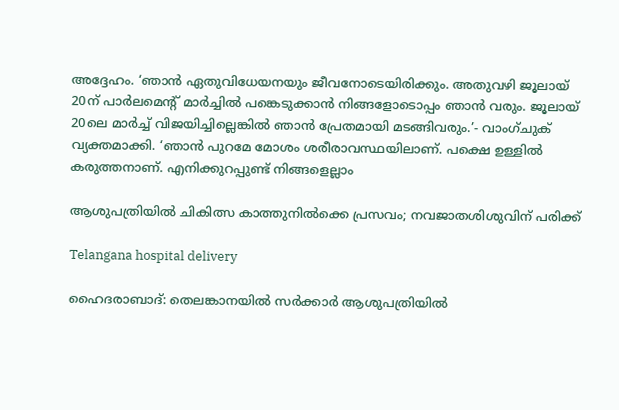അദ്ദേഹം. ‘ഞാൻ ഏതുവിധേയനയും ജീവനോടെയിരിക്കും. അതുവഴി ജൂലായ് 20ന് പാർലമെന്റ് മാർച്ചിൽ പങ്കെടുക്കാൻ നിങ്ങളോടൊപ്പം ഞാൻ വരും. ജൂലായ് 20ലെ മാർച്ച് വിജയിച്ചില്ലെങ്കിൽ ഞാൻ പ്രേതമായി മടങ്ങിവരും.’- വാംഗ്‌ചുക് വ്യക്തമാക്കി. ‘ഞാൻ പുറമേ മോശം ശരീരാവസ്ഥയിലാണ്. പക്ഷെ ഉള്ളിൽ കരുത്തനാണ്. എനിക്കുറപ്പുണ്ട് നിങ്ങളെല്ലാം

ആശുപത്രിയിൽ ചികിത്സ കാത്തുനിൽക്കെ പ്രസവം; നവജാതശിശുവിന് പരിക്ക്

Telangana hospital delivery

ഹൈദരാബാദ്: തെലങ്കാനയിൽ സർക്കാർ ആശുപത്രിയിൽ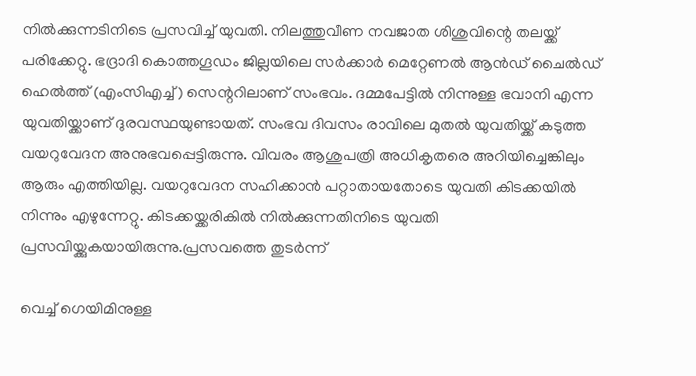നിൽക്കുന്നടിനിടെ പ്രസവിച്ച് യുവതി. നിലത്തുവീണ നവജാത ശിശുവിന്റെ തലയ്ക്ക് പരിക്കേറ്റു. ഭദ്രാദി കൊത്തഗൂഡം ജില്ലയിലെ സർക്കാർ മെറ്റേണൽ ആൻഡ് ചൈൽഡ് ഹെൽത്ത് (എംസിഎച്ച്) സെന്ററിലാണ് സംഭവം. ദമ്മപേട്ടിൽ നിന്നുള്ള ഭവാനി എന്ന യുവതിയ്ക്കാണ് ദുരവസ്ഥയുണ്ടായത്. സംഭവ ദിവസം രാവിലെ മുതൽ യുവതിയ്ക്ക് കടുത്ത വയറുവേദന അനുഭവപ്പെട്ടിരുന്നു. വിവരം ആശുപത്രി അധികൃതരെ അറിയിച്ചെങ്കിലും ആരും എത്തിയില്ല. വയറുവേദന സഹിക്കാൻ പറ്റാതായതോടെ യുവതി കിടക്കയിൽ നിന്നും എഴുന്നേറ്റു. കിടക്കയ്ക്കരികിൽ നിൽക്കുന്നതിനിടെ യുവതി പ്രസവിയ്ക്കുകയായിരുന്നു.പ്രസവത്തെ തുടർന്ന്

വെച്ച് ഗെയിമിനുള്ള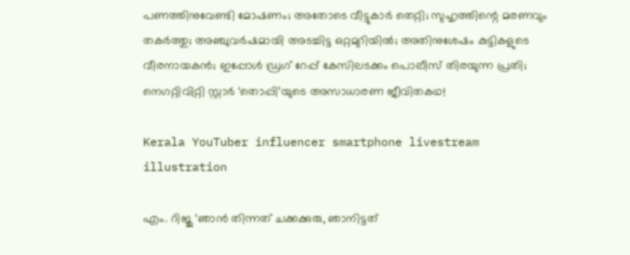പണത്തിനുവേണ്ടി മോഷണം; അതോടെ വീട്ടുകാര്‍ തെറ്റി; സുഹൃത്തിന്റെ മരണവും തകര്‍ത്തു; അഞ്ചുവര്‍ഷമായി അടച്ചിട്ട ഒറ്റമുറിയില്‍; അതിനുശേഷം കുട്ടികളുടെ വീരനായകന്‍; ഇപ്പോള്‍ ഡ്രഗ് റേപ്പ് കേസിലടക്കം പൊലീസ് തിരയുന്ന പ്രതി; നെഗറ്റിവിറ്റി സ്റ്റാര്‍ ‘തൊപ്പി’യുടെ അസാധാരണ ജീവിതകഥ!

Kerala YouTuber influencer smartphone livestream illustration

എം. റിജു ‘ഞാന്‍ തിന്നത് ചക്കക്കുരു, ഞാനിട്ടത്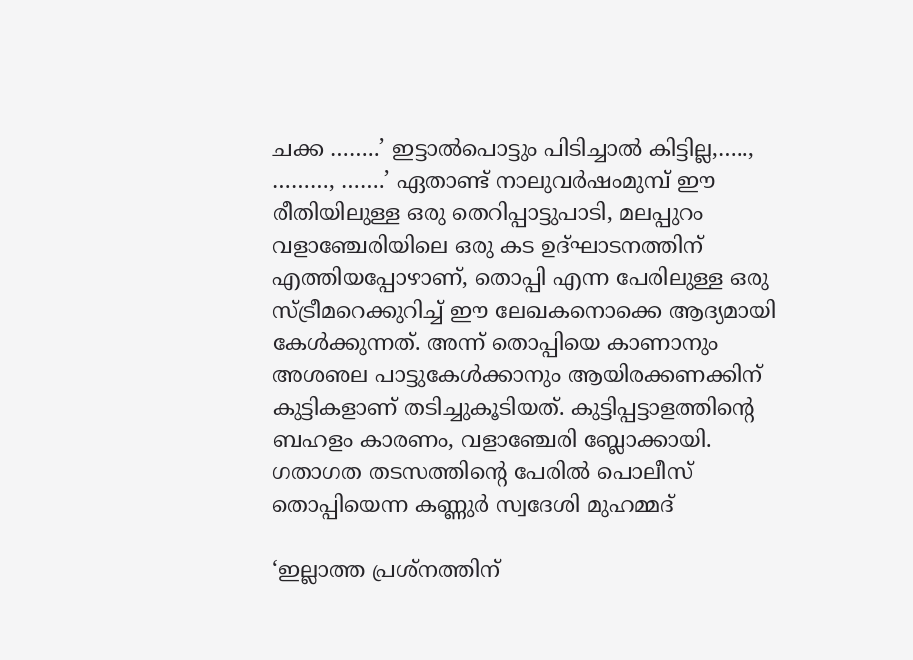ചക്ക ……..’ ഇട്ടാല്‍പൊട്ടും പിടിച്ചാല്‍ കിട്ടില്ല,….., ………, …….’ ഏതാണ്ട് നാലുവര്‍ഷംമുമ്പ് ഈ രീതിയിലുള്ള ഒരു തെറിപ്പാട്ടുപാടി, മലപ്പുറം വളാഞ്ചേരിയിലെ ഒരു കട ഉദ്ഘാടനത്തിന് എത്തിയപ്പോഴാണ്, തൊപ്പി എന്ന പേരിലുള്ള ഒരു സ്ട്രീമറെക്കുറിച്ച് ഈ ലേഖകനൊക്കെ ആദ്യമായി കേള്‍ക്കുന്നത്. അന്ന് തൊപ്പിയെ കാണാനും അശഌല പാട്ടുകേള്‍ക്കാനും ആയിരക്കണക്കിന് കുട്ടികളാണ് തടിച്ചുകൂടിയത്. കുട്ടിപ്പട്ടാളത്തിന്റെ ബഹളം കാരണം, വളാഞ്ചേരി ബ്ലോക്കായി. ഗതാഗത തടസത്തിന്റെ പേരില്‍ പൊലീസ് തൊപ്പിയെന്ന കണ്ണുര്‍ സ്വദേശി മുഹമ്മദ്

‘ഇല്ലാത്ത പ്രശ്‌നത്തിന്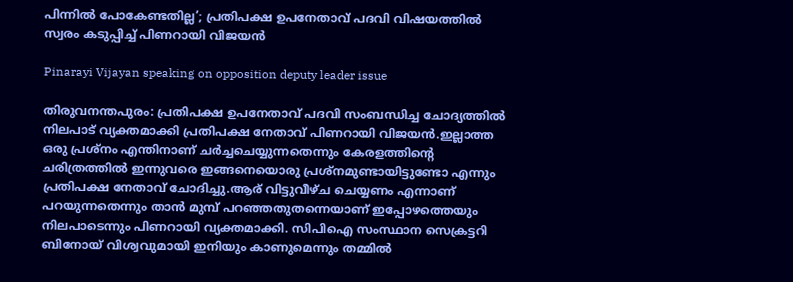പിന്നിൽ പോകേണ്ടതില്ല’; പ്രതിപക്ഷ ഉപനേതാവ് പദവി വിഷയത്തിൽ സ്വരം കടുപ്പിച്ച് പിണറായി വിജയൻ

Pinarayi Vijayan speaking on opposition deputy leader issue

തിരുവനന്തപുരം: പ്രതിപക്ഷ ഉപനേതാവ് പദവി സംബന്ധിച്ച ചോദ്യത്തിൽ നിലപാട് വ്യക്തമാക്കി പ്രതിപക്ഷ നേതാവ് പിണറായി വിജയൻ.ഇല്ലാത്ത ഒരു പ്രശ്‌നം എന്തിനാണ് ചർച്ചചെയ്യുന്നതെന്നും കേരളത്തിന്റെ ചരിത്രത്തിൽ ഇന്നുവരെ ഇങ്ങനെയൊരു പ്രശ്‌നമുണ്ടായിട്ടുണ്ടോ എന്നും പ്രതിപക്ഷ നേതാവ് ചോദിച്ചു.ആര് വിട്ടുവീഴ്ച ചെയ്യണം എന്നാണ് പറയുന്നതെന്നും താൻ മുമ്പ് പറഞ്ഞതുതന്നെയാണ് ഇപ്പോഴത്തെയും നിലപാടെന്നും പിണറായി വ്യക്തമാക്കി. സിപിഐ സംസ്ഥാന സെക്രട്ടറി ബിനോയ് വിശ്വവുമായി ഇനിയും കാണുമെന്നും തമ്മിൽ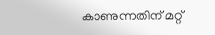കാണുന്നതിന് മറ്റ്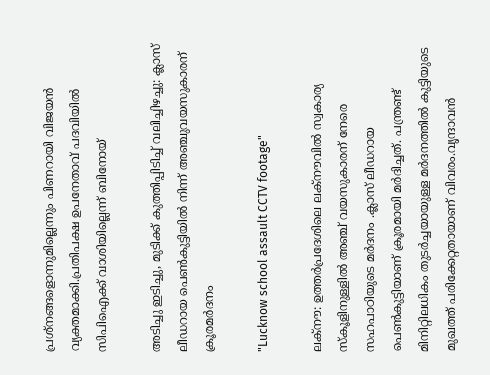പ്രശ്‌നങ്ങളൊന്നുമില്ലെന്നും പിണറായി വിജയൻ വ്യക്തമാക്കി.പ്രതിപക്ഷ ഉപനേതാവ് പദവിയിൽ സിപിഐക്ക് വാശിയില്ലെന്ന് ബിനോയ്

അടിച്ചു ഇടിച്ചു, മുടിക്ക് കുത്തിപ്പിടിച്ച് വലിച്ചിഴച്ചു: ക്ലാസ് ലീഡറായ പെൺകുട്ടിയിൽ നിന്ന് അഞ്ചുവയസുകാരന് ക്രൂരമർദനം

"Lucknow school assault CCTV footage"

ലക്നൗ: ഉത്തർപ്രദേശിലെ ലക്നൗവിൽ സ്വകാര്യ സ്കൂളിനുള്ളിൽ അഞ്ച് വയസുകാരന് നേരെ സഹപാഠിയുടെ മർദനം .ക്ലാസ് ലീഡറായ പെൺകുട്ടിയാണ് ക്രൂരമായി മ‌ർദിച്ചത്. പന്ത്രണ്ട് മിനിറ്റിലധികം തുടർച്ചയായുള്ള മർദനത്തിൽ കുട്ടിയുടെ മുഖത്ത് പരിക്കേറ്റതായാണ് വിവരം.വൃന്ദാവൻ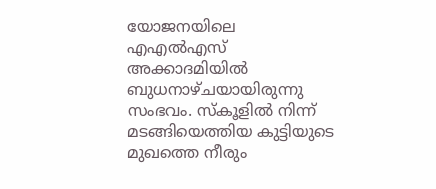യോജനയിലെ എഎൽഎസ് അക്കാദമിയിൽ ബുധനാഴ്ചയായിരുന്നു സംഭവം. സ്കൂളിൽ നിന്ന് മടങ്ങിയെത്തിയ കുട്ടിയുടെ മുഖത്തെ നീരും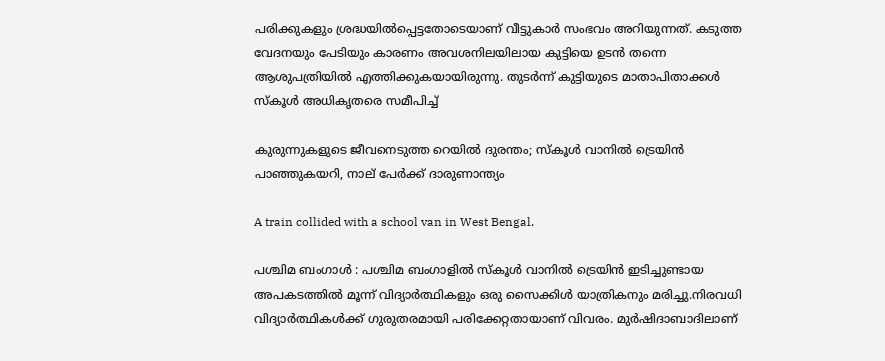പരിക്കുകളും ശ്രദ്ധയിൽപ്പെട്ടതോടെയാണ് വീട്ടുകാർ സംഭവം അറിയുന്നത്. കടുത്ത വേദനയും പേടിയും കാരണം അവശനിലയിലായ കുട്ടിയെ ഉടൻ തന്നെ ആശുപത്രിയിൽ എത്തിക്കുകയായിരുന്നു. തുടർന്ന് കുട്ടിയുടെ മാതാപിതാക്കൾ സ്കൂൾ അധികൃതരെ സമീപിച്ച്

കുരുന്നുകളുടെ ജീവനെടുത്ത റെയിൽ ദുരന്തം; സ്കൂൾ വാനിൽ ട്രെയിൻ പാഞ്ഞുകയറി, നാല് പേർക്ക് ദാരുണാന്ത്യം

A train collided with a school van in West Bengal.

പശ്ചിമ ബംഗാൾ : പശ്ചിമ ബംഗാളിൽ സ്കൂൾ വാനിൽ ട്രെയിൻ ഇടിച്ചുണ്ടായ അപകടത്തിൽ മൂന്ന് വിദ്യാർത്ഥികളും ഒരു സൈക്കിൾ യാത്രികനും മരിച്ചു.നിരവധി വിദ്യാർത്ഥികൾക്ക് ഗുരുതരമായി പരിക്കേറ്റതായാണ് വിവരം. മുർഷിദാബാദിലാണ്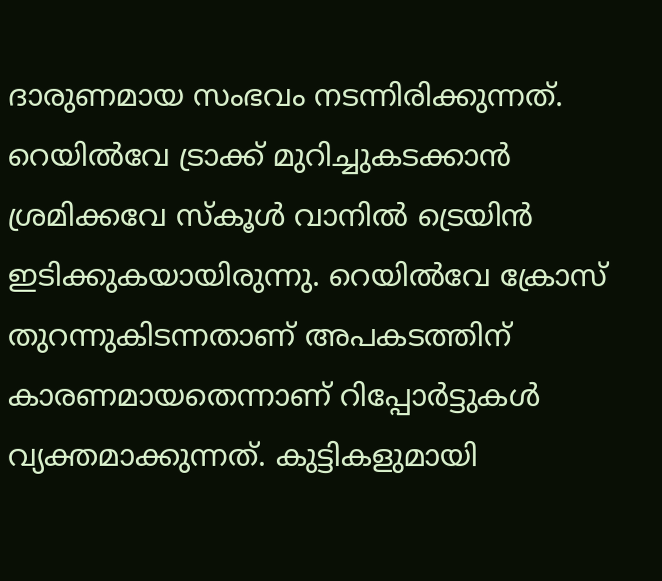ദാരുണമായ സംഭവം നടന്നിരിക്കുന്നത്. റെയിൽവേ ട്രാക്ക് മുറിച്ചുകടക്കാൻ ശ്രമിക്കവേ സ്കൂൾ വാനിൽ ട്രെയിൻ ഇടിക്കുകയായിരുന്നു. റെയിൽവേ ക്രോസ് തുറന്നുകിടന്നതാണ് അപകടത്തിന് കാരണമായതെന്നാണ് റിപ്പോർട്ടുകൾ വ്യക്തമാക്കുന്നത്. കുട്ടികളുമായി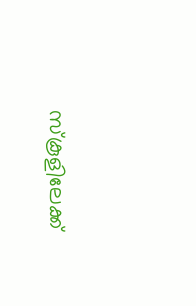സ്കൂളിലേക്ക്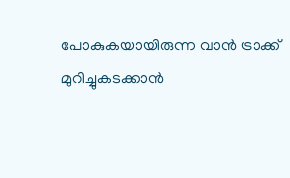പോകുകയായിരുന്ന വാൻ ട്രാക്ക് മുറിച്ചുകടക്കാൻ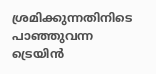ശ്രമിക്കുന്നതിനിടെ പാഞ്ഞുവന്ന ട്രെയിൻ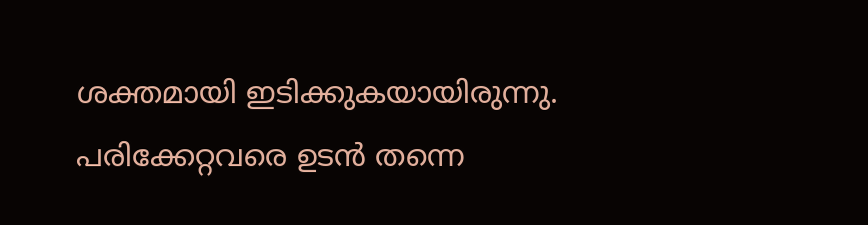ശക്തമായി ഇടിക്കുകയായിരുന്നു. പരിക്കേറ്റവരെ ഉടൻ തന്നെ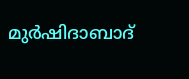മുർഷിദാബാദ്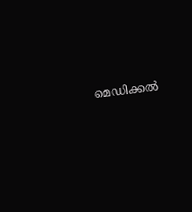മെഡിക്കൽ